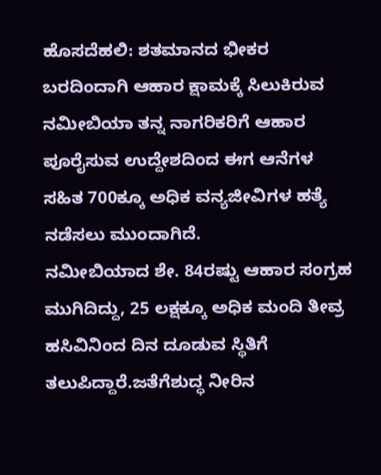ಹೊಸದೆಹಲಿ: ಶತಮಾನದ ಭೀಕರ ಬರದಿಂದಾಗಿ ಆಹಾರ ಕ್ಷಾಮಕ್ಕೆ ಸಿಲುಕಿರುವ ನಮೀಬಿಯಾ ತನ್ನ ನಾಗರಿಕರಿಗೆ ಆಹಾರ ಪೂರೈಸುವ ಉದ್ದೇಶದಿಂದ ಈಗ ಆನೆಗಳ ಸಹಿತ 700ಕ್ಕೂ ಅಧಿಕ ವನ್ಯಜೀವಿಗಳ ಹತ್ಯೆ ನಡೆಸಲು ಮುಂದಾಗಿದೆ.
ನಮೀಬಿಯಾದ ಶೇ. 84ರಷ್ಟು ಆಹಾರ ಸಂಗ್ರಹ ಮುಗಿದಿದ್ದು, 25 ಲಕ್ಷಕ್ಕೂ ಅಧಿಕ ಮಂದಿ ತೀವ್ರ ಹಸಿವಿನಿಂದ ದಿನ ದೂಡುವ ಸ್ಥಿತಿಗೆ ತಲುಪಿದ್ದಾರೆ.ಜತೆಗೆಶುದ್ಧ ನೀರಿನ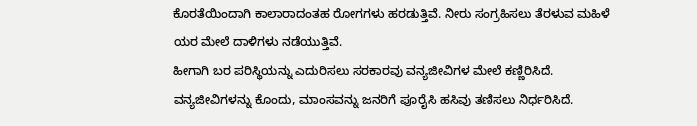ಕೊರತೆಯಿಂದಾಗಿ ಕಾಲಾರಾದಂತಹ ರೋಗಗಳು ಹರಡುತ್ತಿವೆ. ನೀರು ಸಂಗ್ರಹಿಸಲು ತೆರಳುವ ಮಹಿಳೆ ಯರ ಮೇಲೆ ದಾಳಿಗಳು ನಡೆಯುತ್ತಿವೆ.
ಹೀಗಾಗಿ ಬರ ಪರಿಸ್ಥಿಯನ್ನು ಎದುರಿಸಲು ಸರಕಾರವು ವನ್ಯಜೀವಿಗಳ ಮೇಲೆ ಕಣ್ಣಿರಿಸಿದೆ. ವನ್ಯಜೀವಿಗಳನ್ನು ಕೊಂದು, ಮಾಂಸವನ್ನು ಜನರಿಗೆ ಪೂರೈಸಿ ಹಸಿವು ತಣಿಸಲು ನಿರ್ಧರಿಸಿದೆ.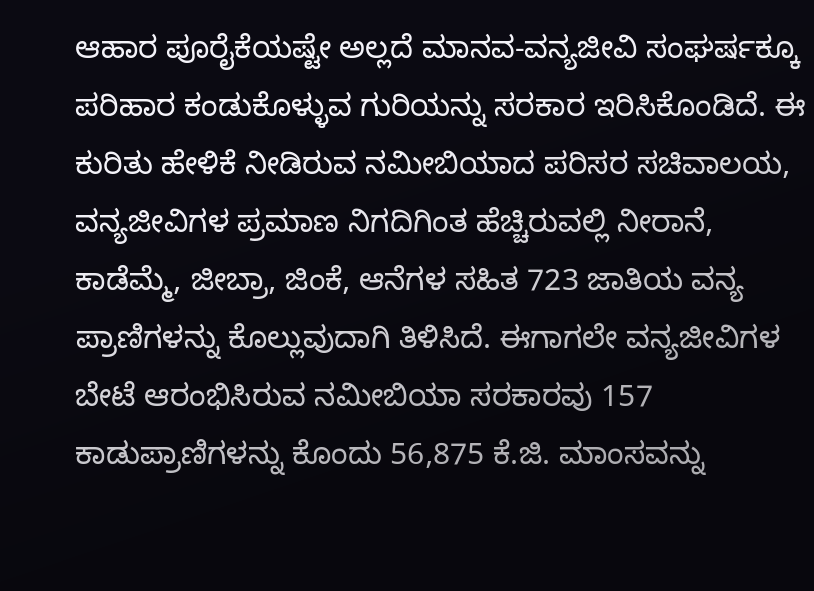ಆಹಾರ ಪೂರೈಕೆಯಷ್ಟೇ ಅಲ್ಲದೆ ಮಾನವ-ವನ್ಯಜೀವಿ ಸಂಘರ್ಷಕ್ಕೂ ಪರಿಹಾರ ಕಂಡುಕೊಳ್ಳುವ ಗುರಿಯನ್ನು ಸರಕಾರ ಇರಿಸಿಕೊಂಡಿದೆ. ಈ ಕುರಿತು ಹೇಳಿಕೆ ನೀಡಿರುವ ನಮೀಬಿಯಾದ ಪರಿಸರ ಸಚಿವಾಲಯ, ವನ್ಯಜೀವಿಗಳ ಪ್ರಮಾಣ ನಿಗದಿಗಿಂತ ಹೆಚ್ಚಿರುವಲ್ಲಿ ನೀರಾನೆ, ಕಾಡೆಮ್ಮೆ, ಜೀಬ್ರಾ, ಜಿಂಕೆ, ಆನೆಗಳ ಸಹಿತ 723 ಜಾತಿಯ ವನ್ಯ ಪ್ರಾಣಿಗಳನ್ನು ಕೊಲ್ಲುವುದಾಗಿ ತಿಳಿಸಿದೆ. ಈಗಾಗಲೇ ವನ್ಯಜೀವಿಗಳ ಬೇಟೆ ಆರಂಭಿಸಿರುವ ನಮೀಬಿಯಾ ಸರಕಾರವು 157 ಕಾಡುಪ್ರಾಣಿಗಳನ್ನು ಕೊಂದು 56,875 ಕೆ.ಜಿ. ಮಾಂಸವನ್ನು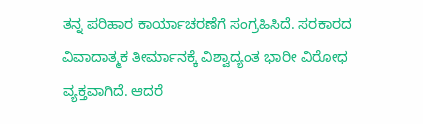ತನ್ನ ಪರಿಹಾರ ಕಾರ್ಯಾಚರಣೆಗೆ ಸಂಗ್ರಹಿಸಿದೆ. ಸರಕಾರದ ವಿವಾದಾತ್ಮಕ ತೀರ್ಮಾನಕ್ಕೆ ವಿಶ್ವಾದ್ಯಂತ ಭಾರೀ ವಿರೋಧ ವ್ಯಕ್ತವಾಗಿದೆ. ಆದರೆ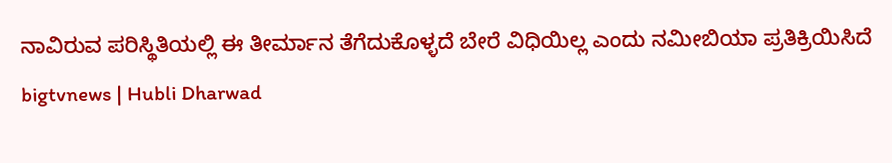ನಾವಿರುವ ಪರಿಸ್ಥಿತಿಯಲ್ಲಿ ಈ ತೀರ್ಮಾನ ತೆಗೆದುಕೊಳ್ಳದೆ ಬೇರೆ ವಿಧಿಯಿಲ್ಲ ಎಂದು ನಮೀಬಿಯಾ ಪ್ರತಿಕ್ರಿಯಿಸಿದೆ
bigtvnews | Hubli Dharwad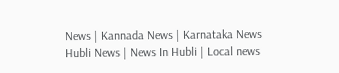News | Kannada News | Karnataka News Hubli News | News In Hubli | Local news